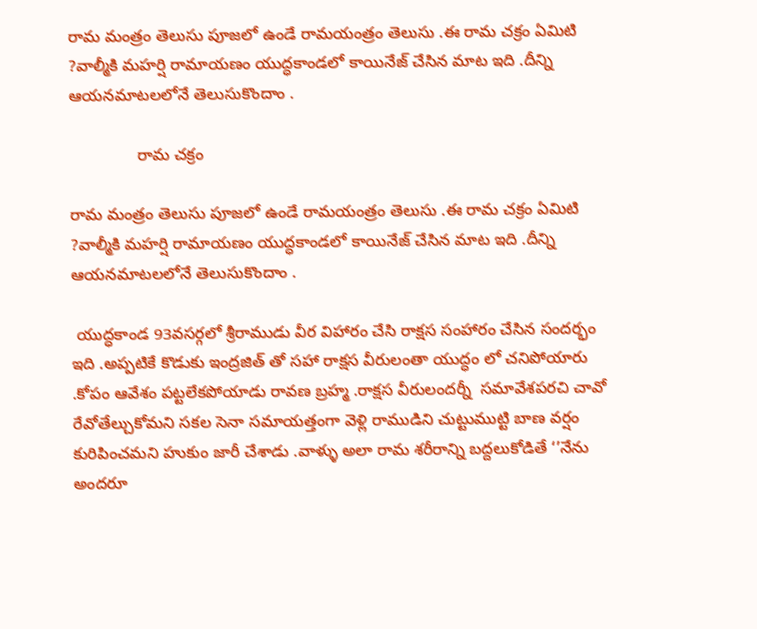రామ మంత్రం తెలుసు పూజలో ఉండే రామయంత్రం తెలుసు .ఈ రామ చక్రం ఏమిటి ?వాల్మీకి మహర్షి రామాయణం యుద్ధకాండలో కాయినేజ్ చేసిన మాట ఇది .దీన్ని ఆయనమాటలలోనే తెలుసుకొందాం .

               రామ చక్రం

రామ మంత్రం తెలుసు పూజలో ఉండే రామయంత్రం తెలుసు .ఈ రామ చక్రం ఏమిటి ?వాల్మీకి మహర్షి రామాయణం యుద్ధకాండలో కాయినేజ్ చేసిన మాట ఇది .దీన్ని ఆయనమాటలలోనే తెలుసుకొందాం .

 యుద్ధకాండ 93వసర్గలో శ్రీరాముడు వీర విహారం చేసి రాక్షస సంహారం చేసిన సందర్భం ఇది .అప్పటికే కొడుకు ఇంద్రజిత్ తో సహా రాక్షస వీరులంతా యుద్ధం లో చనిపోయారు .కోపం ఆవేశం పట్టలేకపోయాడు రావణ బ్రహ్మ .రాక్షస వీరులందర్నీ  సమావేశపరచి చావో రేవోతేల్చుకోమని సకల సెనా సమాయత్తంగా వెళ్లి రాముడిని చుట్టుముట్టి బాణ వర్షం కురిపించమని హుకుం జారీ చేశాడు .వాళ్ళు అలా రామ శరీరాన్ని బద్దలుకోడితే ‘’నేను అందరూ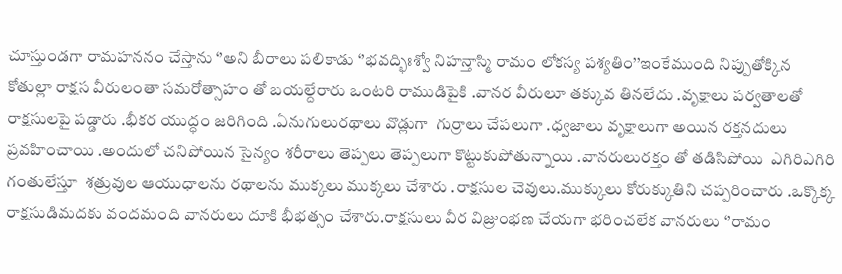చూస్తుండగా రామహననం చేస్తాను ‘’అని బీరాలు పలికాడు ‘’భవద్భిఃశ్వో నిహన్తాస్మి రామం లోకస్య పశ్యతిం’’ఇంకేముంది నిప్పుతోక్కిన కోతుల్లా రాక్షస వీరులంతా సమరోత్సాహం తో బయల్దేరారు ఒంటరి రాముడిపైకి .వానర వీరులూ తక్కువ తినలేదు .వృక్షాలు పర్వతాలతో రాక్షసులపై పడ్డారు .భీకర యుద్ధం జరిగింది .ఏనుగులురథాలు వొడ్లుగా  గుర్రాలు చేపలుగా .ధ్వజాలు వృక్షాలుగా అయిన రక్తనదులు ప్రవహించాయి .అందులో చనిపోయిన సైన్యం శరీరాలు తెప్పలు తెప్పలుగా కొట్టుకుపోతున్నాయి .వానరులురక్తం తో తడిసిపోయి  ఎగిరిఎగిరి గంతులేస్తూ  శత్రువుల ఆయుధాలను రథాలను ముక్కలు ముక్కలు చేశారు .రాక్షసుల చెవులు.ముక్కులు కోరుక్కుతిని చప్పరించారు .ఒక్కొక్క రాక్షసుడిమదకు వందమంది వానరులు దూకి భీభత్సం చేశారు.రాక్షసులు వీర విజ్రు౦భణ చేయగా భరించలేక వానరులు ‘’రామ౦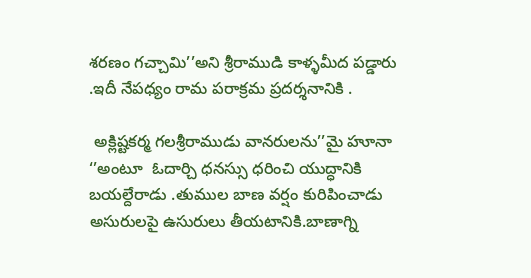శరణం గచ్చామి’’అని శ్రీరాముడి కాళ్ళమీద పడ్డారు .ఇదీ నేపధ్యం రామ పరాక్రమ ప్రదర్శనానికి .

 అక్లిష్టకర్మ గలశ్రీరాముడు వానరులను’’మై హూనా ‘’అంటూ  ఓదార్చి ధనస్సు ధరించి యుద్ధానికి బయల్దేరాడు .తుముల బాణ వర్షం కురిపించాడు అసురులపై ఉసురులు తీయటానికి.బాణాగ్ని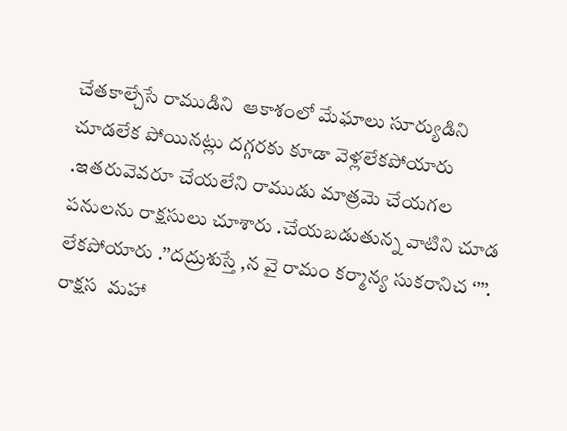చేతకాల్చేసే రాముడిని  ఆకాశంలో మేఘాలు సూర్యుడిని చూడలేక పోయినట్లు దగ్గరకు కూడా వెళ్లలేకపోయారు .ఇతరువెవరూ చేయలేని రాముడు మాత్రమె చేయగల పనులను రాక్షసులు చూశారు .చేయబడుతున్న వాటిని చూడ లేకపోయారు .’’దద్రుశుస్తే ,న వై రామం కర్మాన్య సుకరానిచ ‘’’’. రాక్షస  మహా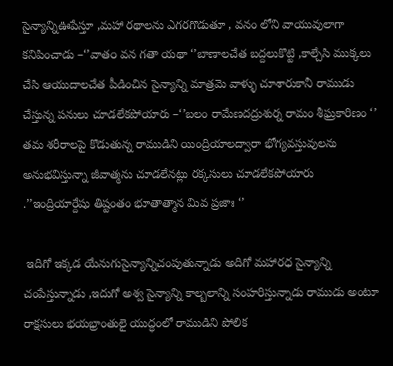సైన్యాన్నిఊపేస్తూ ,మహా రథాలను ఎగరగొడుతూ , వనం లోని వాయువులాగా కనిపించాడు –‘’వాత౦ వన గతా యథా ‘’బాణాలచేత బద్దలుకొట్టి ,కాల్చేసి ముక్కలు చేసి ఆయుదాలచేత పీడించిన సైన్యాన్ని మాత్రమె వాళ్ళు చూశారుకానీ రాముడు చేస్తున్న పనులు చూడలేకపోయారు –‘’బలం రామేణదద్రుశుర్న రామం శీఘ్రకారిణం ‘’  తమ శరీరాలపై కొడుతున్న రాముడిని యింద్రియాలద్వారా భోగ్యవస్తువులను అనుభవిస్తున్నా జీవాత్మను చూడలేనట్లు రక్కసులు చూడలేకపోయారు .’’ఇంద్రియార్దేషు తిష్టంతం భూతాత్మాన మివ ప్రజాః ‘’

 ఇదిగో ఇక్కడ యేనుగుసైన్యాన్నిచంపుతున్నాడు అదిగో మహారధ సైన్యాన్ని చంపేస్తున్నాడు ,ఇదుగో అశ్వ సైన్యాన్ని కాల్బలాన్ని సంహరిస్తున్నాడు రాముడు అంటూ రాక్షసులు భయభ్రాంతులై యుద్ధంలో రాముడిని పోలిక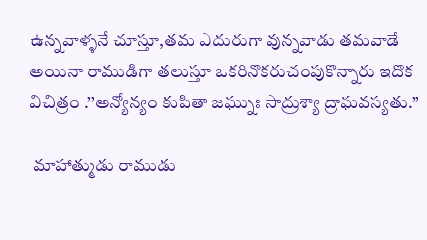ఉన్నవాళ్ళనే చూస్తూ,తమ ఎదురుగా వున్నవాడు తమవాడే అయినా రాముడిగా తలుస్తూ ఒకరినొకరుచంపుకొన్నారు ఇదొక విచిత్రం .’’అన్యోన్యం కుపితా జఘ్నుః సాద్రుశ్యా ద్రాఘవస్యతు.’’

 మాహాత్ముడు రాముడు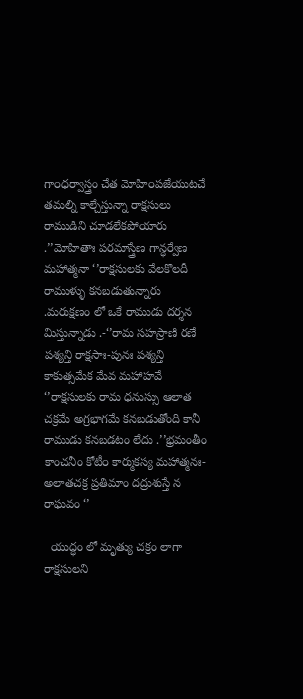గా౦ధర్వాస్త్రం చేత మోహి౦పజేయుటచే తమల్ని కాల్చేస్తున్నా రాక్షసులు రాముడిని చూడలేకపోయారు .’’మోహితాః పరమాస్త్రేణ గాన్ధర్వేణ మహాత్మనా ‘’రాక్షసులకు వేలకొలదీ రాముళ్ళు కనబడుతున్నారు .మరుక్షణం లో ఒకే రాముడు దర్శన మిస్తున్నాడు .-‘’రామ సహస్రాణి రణే పశ్యన్తి రాక్షసాః-పునః పశ్యన్తి కాకుత్సమేక మేవ మహాహవే ‘’రాక్షసులకు రామ ధనుస్సు ఆలాత చక్రమే అగ్రభాగమే కనబడుతోంది కానీ రాముడు కనబడటం లేదు .’’భ్రమంతీం కాంచనీం కోటీ౦ కార్ముకస్య మహాత్మనః-అలాతచక్ర ప్రతిమాం దద్రుశుస్తే న రాఘవం ‘’

  యుద్ధం లో మృత్యు చక్రం లాగా రాక్షసులని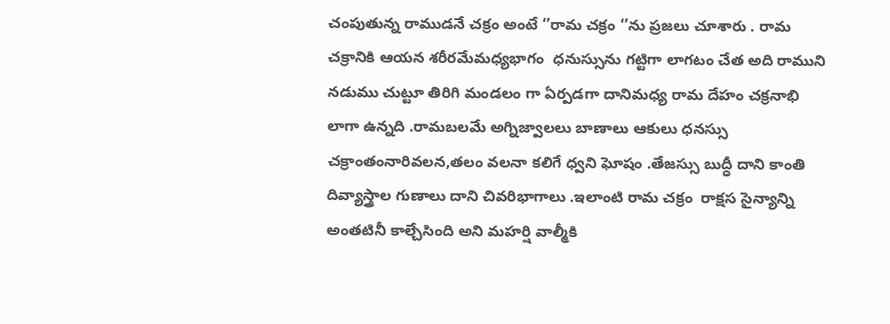చంపుతున్న రాముడనే చక్రం అంటే ‘’రామ చక్రం ‘’ను ప్రజలు చూశారు . రామ చక్రానికి ఆయన శరీరమేమధ్యభాగం  ధనుస్సును గట్టిగా లాగటం చేత అది రాముని నడుము చుట్టూ తిరిగి మండలం గా ఏర్పడగా దానిమధ్య రామ దేహం చక్రనాభి లాగా ఉన్నది .రామబలమే అగ్నిజ్వాలలు బాణాలు ఆకులు ధనస్సు చక్రాంతంనారివలన,తలం వలనా కలిగే ధ్వని ఘోషం .తేజస్సు బుద్ధీ దాని కాంతి దివ్యాస్త్రాల గుణాలు దాని చివరిభాగాలు .ఇలాంటి రామ చక్రం  రాక్షస సైన్యాన్ని అంతటినీ కాల్చేసింది అని మహర్షి వాల్మీకి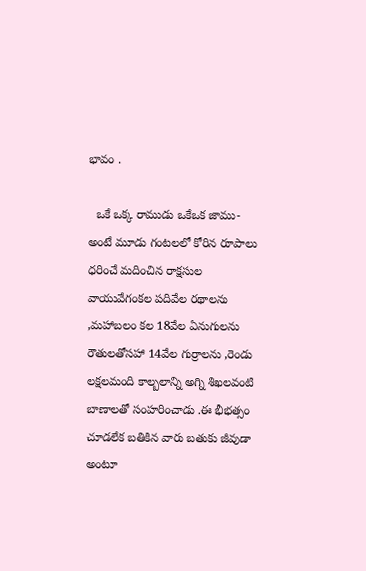భావం .

  ఒకే ఒక్క రాముడు ఒకేఒక జాము-అంటే మూడు గంటలలో కోరిన రూపాలు ధరించే మదించిన రాక్షసుల వాయువేగంకల పదివేల రథాలను ,మహాబలం కల 18వేల ఏనుగులను రౌతులతోసహా 14వేల గుర్రాలను ,రెండు లక్షలమంది కాల్బలాన్ని అగ్ని శిఖలవంటి బాణాలతో సంహరించాడు .ఈ భీభత్సం చూడలేక బతికిన వారు బతుకు జీవుడా అంటూ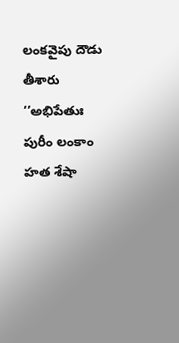లంకవైపు దౌడు తీశారు ‘’అభిపేతుః పురీం లంకాం హత శేషా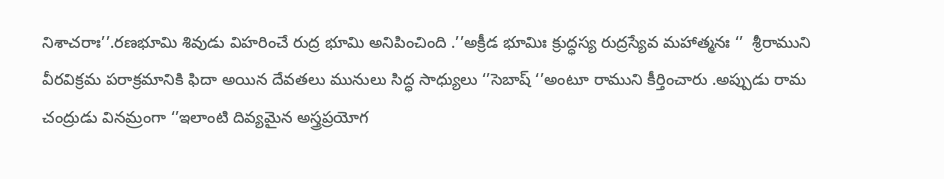నిశాచరాః’’.రణభూమి శివుడు విహరించే రుద్ర భూమి అనిపించింది .’’అక్రీడ భూమిః క్రుద్ధస్య రుద్రస్యేవ మహాత్మనః ‘’  శ్రీరాముని వీరవిక్రమ పరాక్రమానికి ఫిదా అయిన దేవతలు మునులు సిద్ధ సాధ్యులు ‘’సెబాష్ ‘’అంటూ రాముని కీర్తించారు .అప్పుడు రామ చంద్రుడు వినమ్రంగా ‘’ఇలాంటి దివ్యమైన అస్త్రప్రయోగ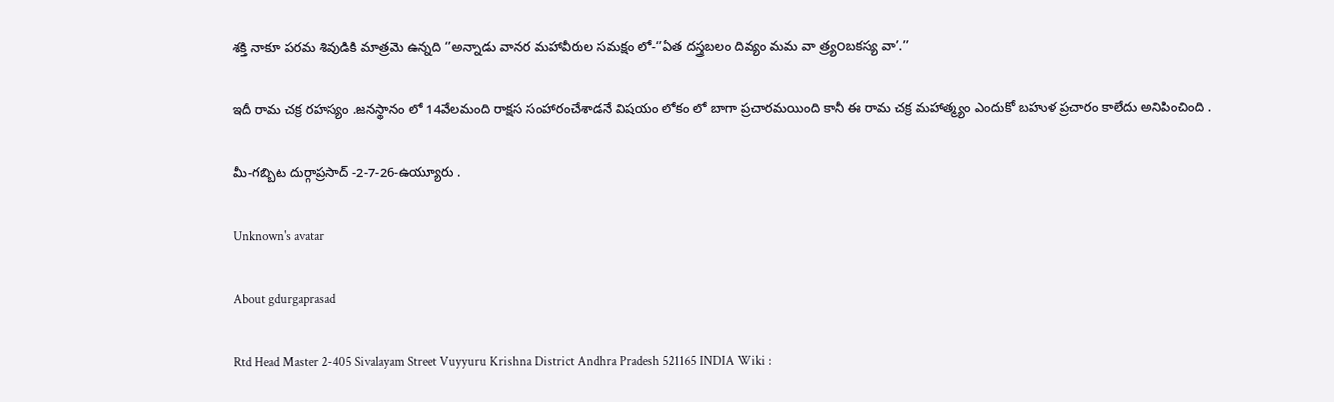శక్తి నాకూ పరమ శివుడికి మాత్రమె ఉన్నది ‘’అన్నాడు వానర మహావీరుల సమక్షం లో-‘’ఏత దస్త్రబలం దివ్యం మమ వా త్ర్య౦బకస్య వా’.’’

ఇదీ రామ చక్ర రహస్యం .జనస్థానం లో 14వేలమంది రాక్షస సంహారంచేశాడనే విషయం లోకం లో బాగా ప్రచారమయింది కానీ ఈ రామ చక్ర మహాత్మ్యం ఎందుకో బహుళ ప్రచారం కాలేదు అనిపించింది .

మీ-గబ్బిట దుర్గాప్రసాద్ -2-7-26-ఉయ్యూరు .

Unknown's avatar

About gdurgaprasad

Rtd Head Master 2-405 Sivalayam Street Vuyyuru Krishna District Andhra Pradesh 521165 INDIA Wiki :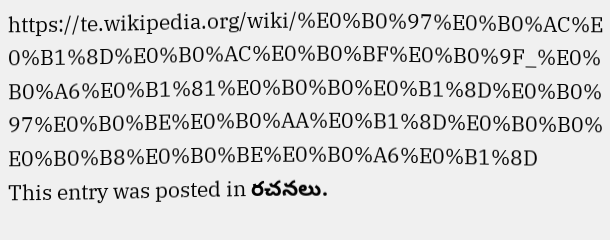https://te.wikipedia.org/wiki/%E0%B0%97%E0%B0%AC%E0%B1%8D%E0%B0%AC%E0%B0%BF%E0%B0%9F_%E0%B0%A6%E0%B1%81%E0%B0%B0%E0%B1%8D%E0%B0%97%E0%B0%BE%E0%B0%AA%E0%B1%8D%E0%B0%B0%E0%B0%B8%E0%B0%BE%E0%B0%A6%E0%B1%8D
This entry was posted in రచనలు.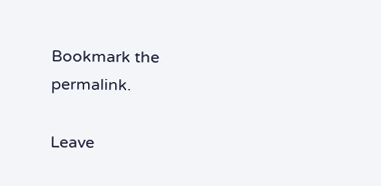Bookmark the permalink.

Leave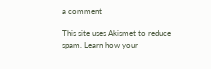a comment

This site uses Akismet to reduce spam. Learn how your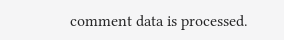comment data is processed.